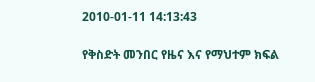2010-01-11 14:13:43

የቅስድት መንበር የዜና እና የማህተም ክፍል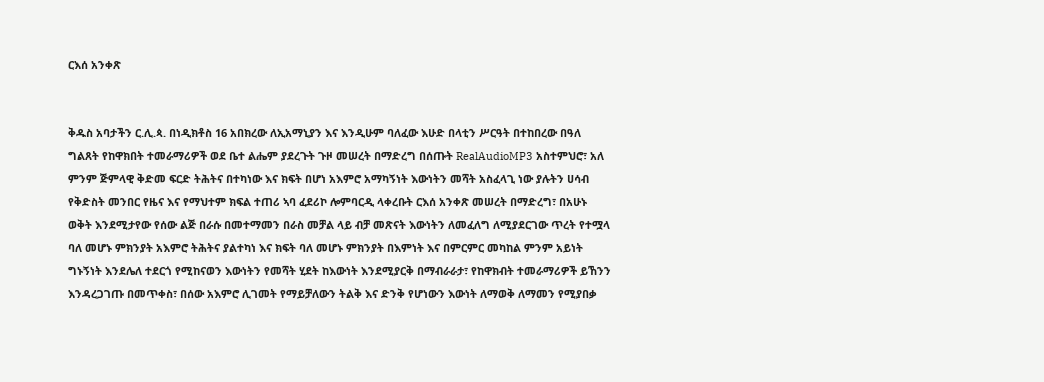ርእሰ አንቀጽ


ቅዱስ አባታችን ር.ሊ.ጳ. በነዲክቶስ 16 አበክረው ለኢአማኒያን እና እንዲሁም ባለፈው እሁድ በላቲን ሥርዓት በተከበረው በዓለ ግልጸት የከዋክበት ተመራማሪዎች ወደ ቤተ ልሔም ያደረጉት ጉዞ መሠረት በማድረግ በሰጡት RealAudioMP3 አስተምህሮ፣ አለ ምንም ጅምላዊ ቅድመ ፍርድ ትሕትና በተካነው እና ክፍት በሆነ አእምሮ አማካኝነት እውነትን መሻት አስፈላጊ ነው ያሉትን ሀሳብ የቅድስት መንበር የዜና እና የማህተም ክፍል ተጠሪ ኣባ ፈደሪኮ ሎምባርዲ ላቀረቡት ርእሰ አንቀጽ መሠረት በማድረግ፣ በአሁኑ ወቅት እንደሚታየው የሰው ልጅ በራሱ በመተማመን በራስ መቻል ላይ ብቻ መጽናት እውነትን ለመፈለግ ለሚያደርገው ጥረት የተሟላ ባለ መሆኑ ምክንያት አእምሮ ትሕትና ያልተካነ እና ክፍት ባለ መሆኑ ምክንያት በእምነት እና በምርምር መካከል ምንም አይነት ግኑኝነት እንደሌለ ተደርጎ የሚከናወን እውነትን የመሻት ሂደት ከእውነት እንደሚያርቅ በማብራራታ፣ የከዋክብት ተመራማሪዎች ይኸንን እንዳረጋገጡ በመጥቀስ፣ በሰው አእምሮ ሊገመት የማይቻለውን ትልቅ እና ድንቅ የሆነውን እውነት ለማወቅ ለማመን የሚያበቃ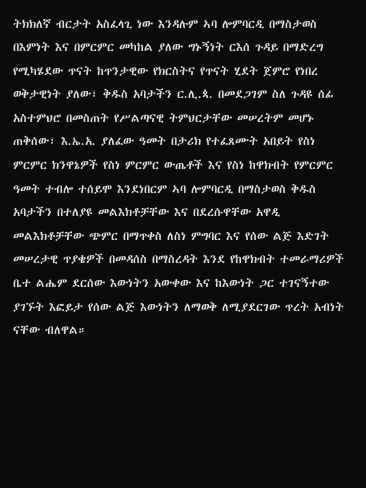ትክክለኛ ብርታት አስፈላጊ ነው እንዳሉም ኣባ ሎምባርዲ በማስታወስ በእምነት እና በምርምር መካከል ያለው ግኑኝነት ርእሰ ጉዳይ በማድረግ የሚካሄደው ጥናት ከጥንታዊው የክርስትና የጥናት ሂደት ጀምሮ የነበረ ወቅታዊነት ያለው፣ ቅዱስ አባታችን ር.ሊ.ጳ. በመደጋገም ስለ ጉዳዩ ሰፊ አስተምህሮ በመስጠት የሥልጣናዊ ትምህርታቸው መሠረትም መሆኑ ጠቅሰው፣ እ.ኤ.አ. ያለፈው ዓመት በታሪክ የተፈጸሙት አበይት የስነ ምርምር ክንዋኔዎች የስነ ምርምር ውጤቶች እና የስነ ከዋክብት የምርምር ዓመት ተብሎ ተሰይሞ እንደነበርም ኣባ ሎምባርዲ በማስታወስ ቅዱስ አባታችን በተለያዩ መልእክቶቻቸው እና በደረሱዋቸው አዋዲ መልእክቶቻቸው ጭምር በማጥቀስ ለስነ ምግባር እና የሰው ልጅ እድገት መሠረታዊ ጥያቄዎች በመዳሰስ በማስረዳት እንደ የከዋክብት ተመራማሪዎች ቤተ ልሔም ደርሰው እውነትን አውቀው እና ከእውነት ጋር ተገናኝተው ያገኙት እፎይታ የሰው ልጅ እውነትን ለማወቅ ለሚያደርገው ጥረት አብነት ናቸው ብለዋል።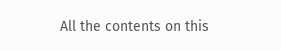All the contents on this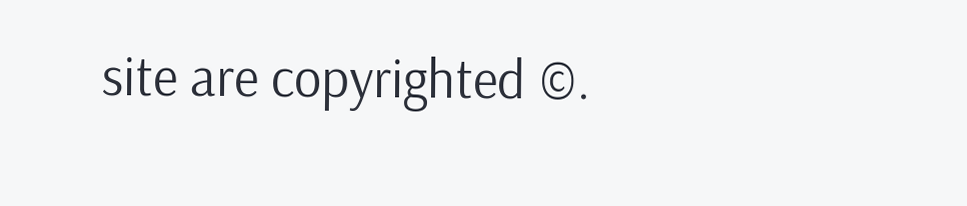site are copyrighted ©.